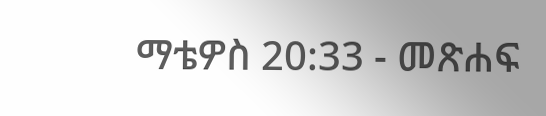ማቴዎስ 20:33 - መጽሐፍ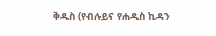ቅዱስ (የብሉይና የሐዲስ ኪዳን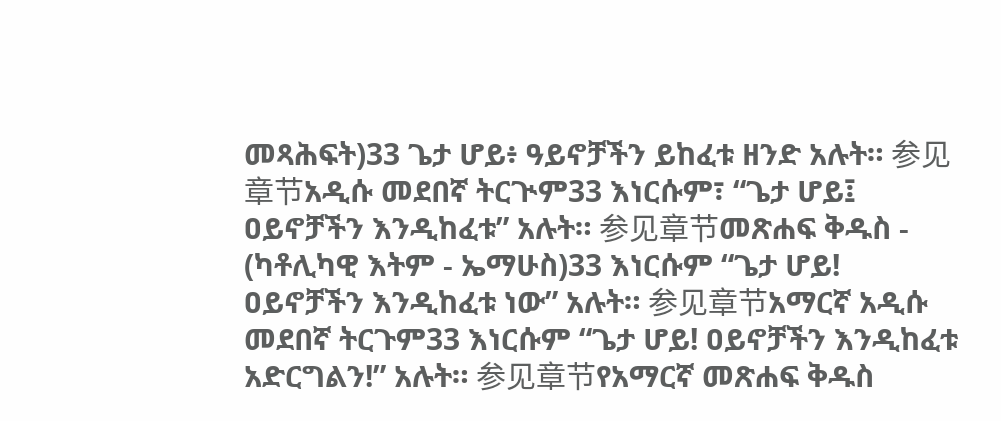መጻሕፍት)33 ጌታ ሆይ፥ ዓይኖቻችን ይከፈቱ ዘንድ አሉት። 参见章节አዲሱ መደበኛ ትርጒም33 እነርሱም፣ “ጌታ ሆይ፤ ዐይኖቻችን እንዲከፈቱ” አሉት። 参见章节መጽሐፍ ቅዱስ - (ካቶሊካዊ እትም - ኤማሁስ)33 እነርሱም “ጌታ ሆይ! ዐይኖቻችን እንዲከፈቱ ነው” አሉት። 参见章节አማርኛ አዲሱ መደበኛ ትርጉም33 እነርሱም “ጌታ ሆይ! ዐይኖቻችን እንዲከፈቱ አድርግልን!” አሉት። 参见章节የአማርኛ መጽሐፍ ቅዱስ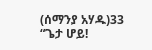(ሰማንያ አሃዱ)33 “ጌታ ሆይ!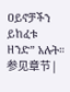ዐይኖቻችን ይከፈቱ ዘንድ” አሉት። 参见章节 |